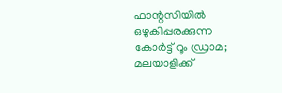ഫാന്റസിയിൽ ഒഴുകിപ്പരക്കുന്ന കോർട്ട് റൂം ഡ്രാമ; മലയാളിക്ക്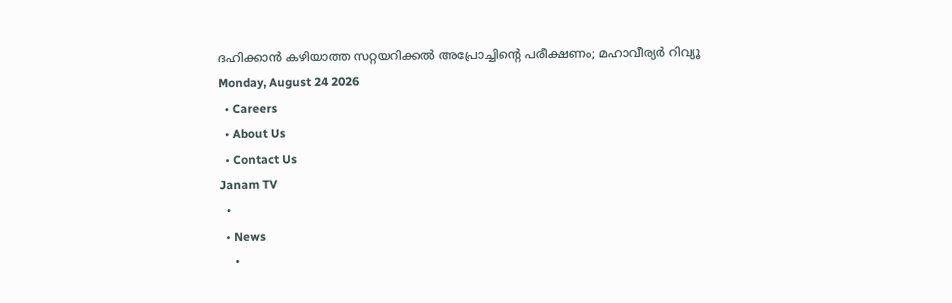ദഹിക്കാൻ കഴിയാത്ത സറ്റയറിക്കൽ അപ്രോച്ചിന്റെ പരീക്ഷണം; മഹാവീര്യർ റിവ്യൂ
Monday, August 24 2026
  • Careers
  • About Us
  • Contact Us
Janam TV
  •
  • News
    •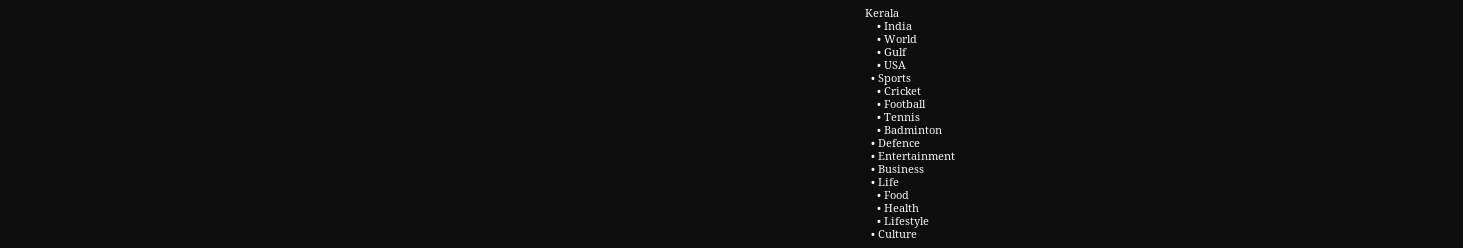Kerala
    • India
    • World
    • Gulf
    • USA
  • Sports
    • Cricket
    • Football
    • Tennis
    • Badminton
  • Defence
  • Entertainment
  • Business
  • Life
    • Food
    • Health
    • Lifestyle
  • Culture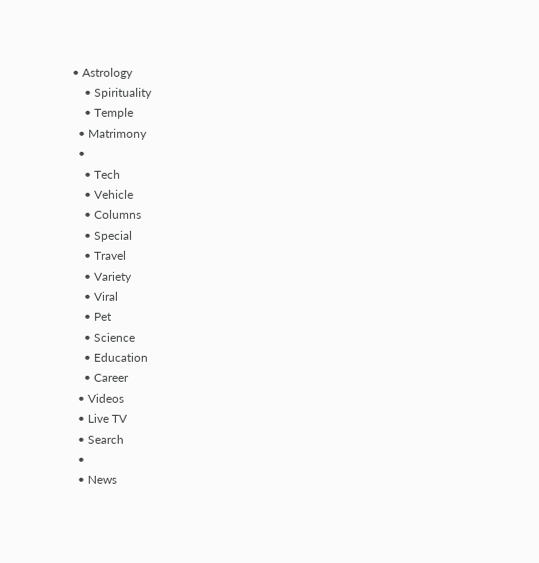• Astrology
    • Spirituality
    • Temple
  • Matrimony
  •
    • Tech
    • Vehicle
    • Columns
    • Special
    • Travel
    • Variety
    • Viral
    • Pet
    • Science
    • Education
    • Career
  • Videos
  • Live TV
  • Search
  •
  • News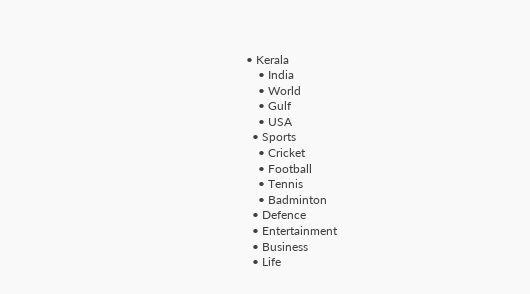• Kerala
    • India
    • World
    • Gulf
    • USA
  • Sports
    • Cricket
    • Football
    • Tennis
    • Badminton
  • Defence
  • Entertainment
  • Business
  • Life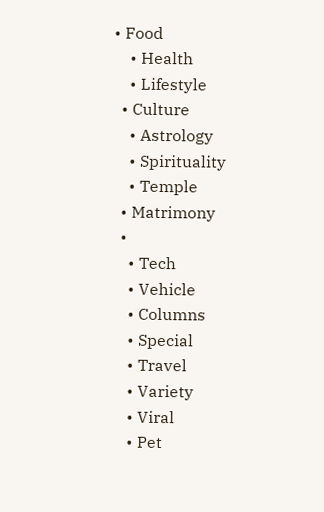• Food
    • Health
    • Lifestyle
  • Culture
    • Astrology
    • Spirituality
    • Temple
  • Matrimony
  •
    • Tech
    • Vehicle
    • Columns
    • Special
    • Travel
    • Variety
    • Viral
    • Pet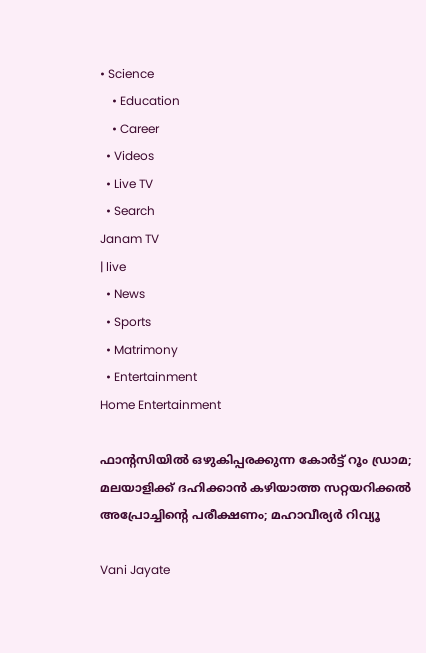• Science
    • Education
    • Career
  • Videos
  • Live TV
  • Search
Janam TV
| live
  • News
  • Sports
  • Matrimony
  • Entertainment
Home Entertainment

ഫാന്റസിയിൽ ഒഴുകിപ്പരക്കുന്ന കോർട്ട് റൂം ഡ്രാമ; മലയാളിക്ക് ദഹിക്കാൻ കഴിയാത്ത സറ്റയറിക്കൽ അപ്രോച്ചിന്റെ പരീക്ഷണം; മഹാവീര്യർ റിവ്യൂ

Vani Jayate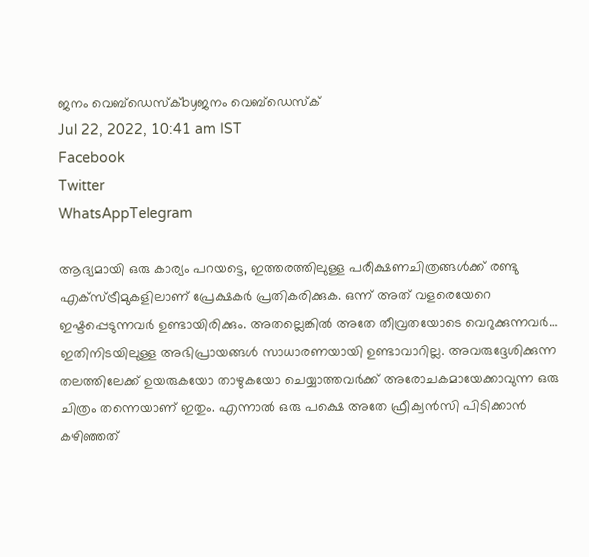ജനം വെബ്‌ഡെസ്ക്byജനം വെബ്‌ഡെസ്ക്
Jul 22, 2022, 10:41 am IST
Facebook
Twitter
WhatsAppTelegram

ആദ്യമായി ഒരു കാര്യം പറയട്ടെ, ഇത്തരത്തിലുള്ള പരീക്ഷണചിത്രങ്ങൾക്ക് രണ്ടു എക്സ്ട്രീമുകളിലാണ് പ്രേക്ഷകർ പ്രതികരിക്കുക. ഒന്ന് അത് വളരെയേറെ ഇഷ്ടപ്പെടുന്നവർ ഉണ്ടായിരിക്കും. അതല്ലെങ്കിൽ അതേ തീവ്രതയോടെ വെറുക്കുന്നവർ… ഇതിനിടയിലുള്ള അഭിപ്രായങ്ങൾ സാധാരണയായി ഉണ്ടാവാറില്ല. അവരുദ്ദേശിക്കുന്ന തലത്തിലേക്ക് ഉയരുകയോ താഴുകയോ ചെയ്യാത്തവർക്ക് അരോചകമായേക്കാവുന്ന ഒരു ചിത്രം തന്നെയാണ് ഇതും. എന്നാൽ ഒരു പക്ഷെ അതേ ഫ്രീക്വൻസി പിടിക്കാൻ കഴിഞ്ഞത്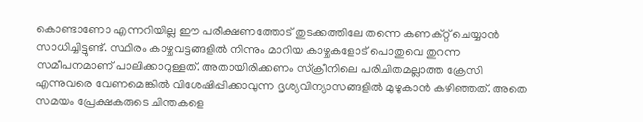കൊണ്ടാണോ എന്നറിയില്ല ഈ പരീക്ഷണത്തോട് തുടക്കത്തിലേ തന്നെ കണക്റ്റ് ചെയ്യാൻ സാധിച്ചിട്ടുണ്ട്. സ്ഥിരം കാഴ്ചവട്ടങ്ങളിൽ നിന്നും മാറിയ കാഴ്ചകളോട് പൊതുവെ തുറന്ന സമീപനമാണ് പാലിക്കാറുള്ളത്. അതായിരിക്കണം സ്ക്രീനിലെ പരിചിതമല്ലാത്ത ക്രേസി എന്നുവരെ വേണമെങ്കിൽ വിശേഷിപ്പിക്കാവുന്ന ദൃശ്യവിന്യാസങ്ങളിൽ മുഴുകാൻ കഴിഞ്ഞത്. അതെ സമയം പ്രേക്ഷകരുടെ ചിന്തകളെ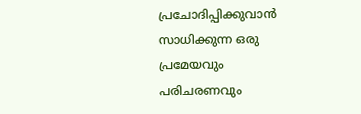പ്രചോദിപ്പിക്കുവാൻ സാധിക്കുന്ന ഒരു പ്രമേയവും പരിചരണവും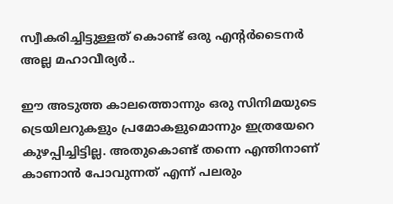സ്വീകരിച്ചിട്ടുള്ളത് കൊണ്ട് ഒരു എന്റർടൈനർ അല്ല മഹാവീര്യർ..

ഈ അടുത്ത കാലത്തൊന്നും ഒരു സിനിമയുടെ ട്രെയിലറുകളും പ്രമോകളുമൊന്നും ഇത്രയേറെ കുഴപ്പിച്ചിട്ടില്ല. അതുകൊണ്ട് തന്നെ എന്തിനാണ് കാണാൻ പോവുന്നത് എന്ന് പലരും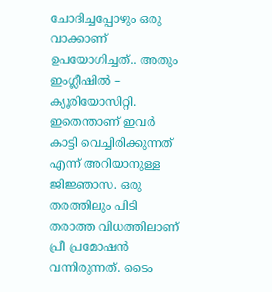ചോദിച്ചപ്പോഴും ഒരു വാക്കാണ് ഉപയോഗിച്ചത്.. അതും ഇംഗ്ലീഷിൽ – ക്യൂരിയോസിറ്റി. ഇതെന്താണ് ഇവർ കാട്ടി വെച്ചിരിക്കുന്നത് എന്ന് അറിയാനുള്ള ജിജ്ഞാസ. ഒരു തരത്തിലും പിടി തരാത്ത വിധത്തിലാണ് പ്രീ പ്രമോഷൻ വന്നിരുന്നത്. ടൈം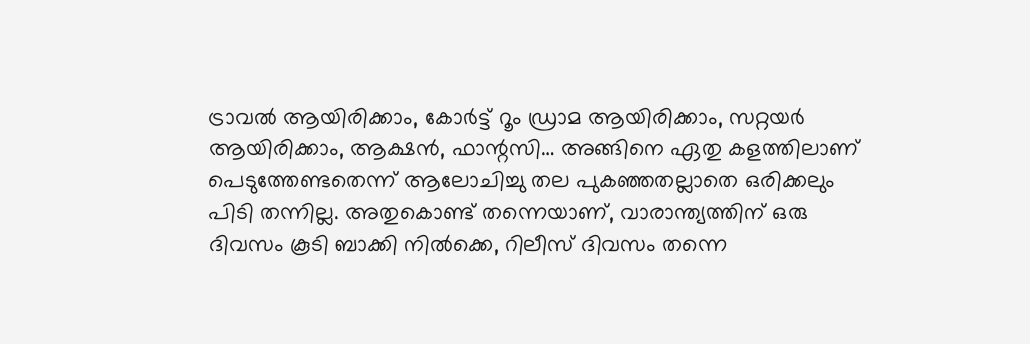ട്രാവൽ ആയിരിക്കാം, കോർട്ട് റൂം ഡ്രാമ ആയിരിക്കാം, സറ്റയർ ആയിരിക്കാം, ആക്ഷൻ, ഫാന്റസി… അങ്ങിനെ ഏതു കളത്തിലാണ് പെടുത്തേണ്ടതെന്ന് ആലോചിച്ചു തല പുകഞ്ഞതല്ലാതെ ഒരിക്കലും പിടി തന്നില്ല. അതുകൊണ്ട് തന്നെയാണ്, വാരാന്ത്യത്തിന് ഒരു ദിവസം കൂടി ബാക്കി നിൽക്കെ, റിലീസ് ദിവസം തന്നെ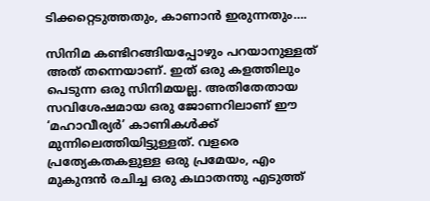ടിക്കറ്റെടുത്തതും, കാണാൻ ഇരുന്നതും….

സിനിമ കണ്ടിറങ്ങിയപ്പോഴും പറയാനുള്ളത് അത് തന്നെയാണ്. ഇത് ഒരു കളത്തിലും പെടുന്ന ഒരു സിനിമയല്ല. അതിതേതായ സവിശേഷമായ ഒരു ജോണറിലാണ് ഈ ‘മഹാവീര്യർ’ കാണികൾക്ക് മുന്നിലെത്തിയിട്ടുള്ളത്. വളരെ പ്രത്യേകതകളുള്ള ഒരു പ്രമേയം, എം മുകുന്ദൻ രചിച്ച ഒരു കഥാതന്തു എടുത്ത്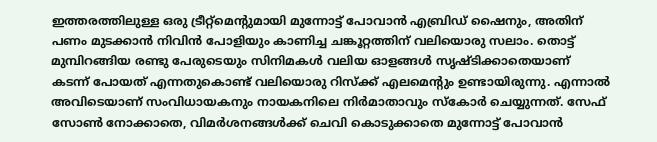ഇത്തരത്തിലുള്ള ഒരു ട്രീറ്റ്മെന്റുമായി മുന്നോട്ട് പോവാൻ എബ്രിഡ് ഷൈനും, അതിന് പണം മുടക്കാൻ നിവിൻ പോളിയും കാണിച്ച ചങ്കൂറ്റത്തിന് വലിയൊരു സലാം. തൊട്ട് മുമ്പിറങ്ങിയ രണ്ടു പേരുടെയും സിനിമകൾ വലിയ ഓളങ്ങൾ സൃഷ്ടിക്കാതെയാണ് കടന്ന് പോയത് എന്നതുകൊണ്ട് വലിയൊരു റിസ്ക്ക് എലമെന്റും ഉണ്ടായിരുന്നു. എന്നാൽ അവിടെയാണ് സംവിധായകനും നായകനിലെ നിർമാതാവും സ്‌കോർ ചെയ്യുന്നത്. സേഫ് സോൺ നോക്കാതെ, വിമർശനങ്ങൾക്ക് ചെവി കൊടുക്കാതെ മുന്നോട്ട് പോവാൻ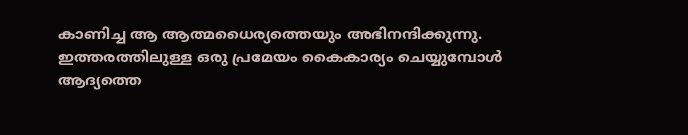കാണിച്ച ആ ആത്മധൈര്യത്തെയും അഭിനന്ദിക്കുന്നു. ഇത്തരത്തിലുള്ള ഒരു പ്രമേയം കൈകാര്യം ചെയ്യുമ്പോൾ ആദ്യത്തെ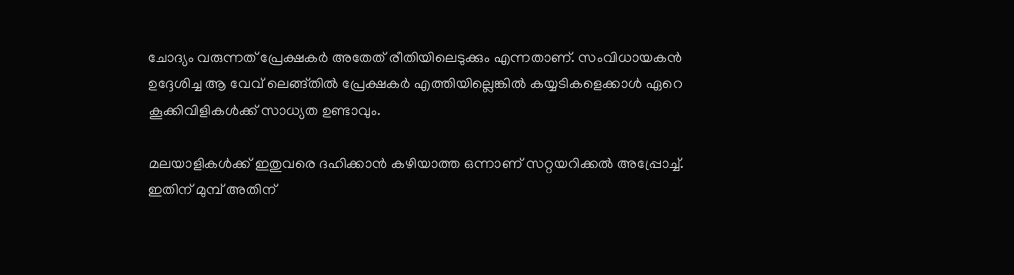ചോദ്യം വരുന്നത് പ്രേക്ഷകർ അതേത് രീതിയിലെടുക്കും എന്നതാണ്. സംവിധായകൻ ഉദ്ദേശിച്ച ആ വേവ് ലെങ്ങ്തിൽ പ്രേക്ഷകർ എത്തിയില്ലെങ്കിൽ കയ്യടികളെക്കാൾ ഏറെ കൂക്കിവിളികൾക്ക് സാധ്യത ഉണ്ടാവും.

മലയാളികൾക്ക് ഇതുവരെ ദഹിക്കാൻ കഴിയാത്ത ഒന്നാണ് സറ്റയറിക്കൽ അപ്പ്രോച്ച്. ഇതിന് മുമ്പ് അതിന്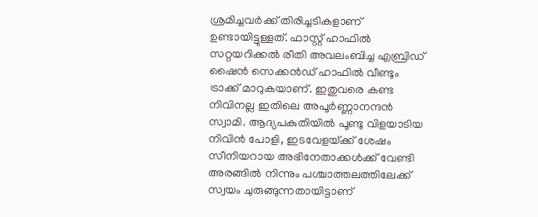ശ്രമിച്ചവർക്ക് തിരിച്ചടികളാണ് ഉണ്ടായിട്ടുള്ളത്. ഫാസ്റ്റ് ഹാഫിൽ സറ്റയറിക്കൽ രീതി അവലംബിച്ച എബ്രിഡ് ഷൈൻ സെക്കൻഡ് ഹാഫിൽ വീണ്ടും ട്രാക്ക് മാറുകയാണ്. ഇതുവരെ കണ്ട നിവിനല്ല ഇതിലെ അപൂർണ്ണാനന്ദൻ സ്വാമി. ആദ്യപകുതിയിൽ പൂണ്ടു വിളയാടിയ നിവിൻ പോളി, ഇടവേളയ്‌ക്ക് ശേഷം സീനിയറായ അഭിനേതാക്കൾക്ക് വേണ്ടി അരങ്ങിൽ നിന്നും പശ്ചാത്തലത്തിലേക്ക് സ്വയം ചുരുങ്ങുന്നതായിട്ടാണ്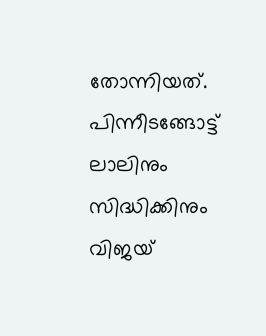തോന്നിയത്. പിന്നീടങ്ങോട്ട് ലാലിനും സിദ്ധിക്കിനും വിജയ്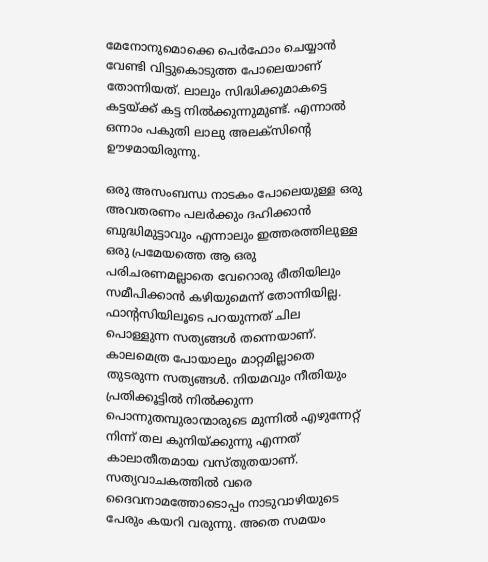മേനോനുമൊക്കെ പെർഫോം ചെയ്യാൻ വേണ്ടി വിട്ടുകൊടുത്ത പോലെയാണ് തോന്നിയത്. ലാലും സിദ്ധിക്കുമാകട്ടെ കട്ടയ്‌ക്ക് കട്ട നിൽക്കുന്നുമുണ്ട്. എന്നാൽ ഒന്നാം പകുതി ലാലു അലക്സിന്റെ ഊഴമായിരുന്നു.

ഒരു അസംബന്ധ നാടകം പോലെയുള്ള ഒരു അവതരണം പലർക്കും ദഹിക്കാൻ ബുദ്ധിമുട്ടാവും എന്നാലും ഇത്തരത്തിലുള്ള ഒരു പ്രമേയത്തെ ആ ഒരു പരിചരണമല്ലാതെ വേറൊരു രീതിയിലും സമീപിക്കാൻ കഴിയുമെന്ന് തോന്നിയില്ല. ഫാന്റസിയിലൂടെ പറയുന്നത് ചില പൊള്ളുന്ന സത്യങ്ങൾ തന്നെയാണ്. കാലമെത്ര പോയാലും മാറ്റമില്ലാതെ തുടരുന്ന സത്യങ്ങൾ. നിയമവും നീതിയും പ്രതിക്കൂട്ടിൽ നിൽക്കുന്ന പൊന്നുതമ്പുരാന്മാരുടെ മുന്നിൽ എഴുന്നേറ്റ് നിന്ന് തല കുനിയ്‌ക്കുന്നു എന്നത് കാലാതീതമായ വസ്തുതയാണ്. സത്യവാചകത്തിൽ വരെ ദൈവനാമത്തോടൊപ്പം നാടുവാഴിയുടെ പേരും കയറി വരുന്നു. അതെ സമയം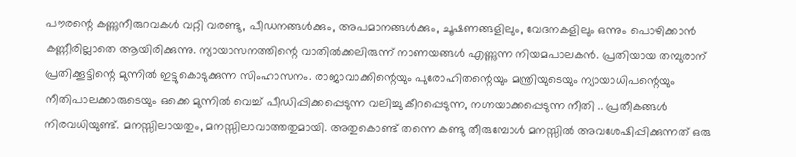പൗരന്റെ കണ്ണുനീരുറവകൾ വറ്റി വരണ്ടു, പീഡനങ്ങൾക്കും, അപമാനങ്ങൾക്കും, ചൂഷണങ്ങളിലും, വേദനകളിലും ഒന്നും പൊഴിക്കാൻ കണ്ണീരില്ലാതെ ആയിരിക്കുന്നു. ന്യായാസനത്തിന്റെ വാതിൽക്കലിരുന്ന് നാണയങ്ങൾ എണ്ണുന്ന നിയമപാലകൻ. പ്രതിയായ തമ്പുരാന് പ്രതിക്കൂട്ടിന്റെ മുന്നിൽ ഇട്ടുകൊടുക്കുന്ന സിംഹാസനം. രാജാവാക്കിന്റെയും പുരോഹിതന്റെയും മന്ത്രിയുടെയും ന്യായാധിപന്റെയും നീതിപാലക്കാരുടെയും ഒക്കെ മുന്നിൽ വെച്ച് പീഡിപ്പിക്കപ്പെടുന്ന വലിച്ചു കീറപ്പെടുന്ന, നഗ്നയാക്കപ്പെടുന്ന നീതി .. പ്രതീകങ്ങൾ നിരവധിയുണ്ട്. മനസ്സിലായതും, മനസ്സിലാവാത്തതുമായി. അതുകൊണ്ട് തന്നെ കണ്ടു തീരുമ്പോൾ മനസ്സിൽ അവശേഷിപ്പിക്കുന്നത് ഒരു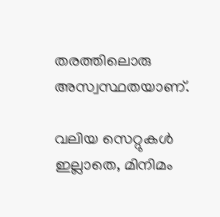തരത്തിലൊരു അസ്വസ്ഥതയാണ്.

വലിയ സെറ്റുകൾ ഇല്ലാതെ, മിനിമം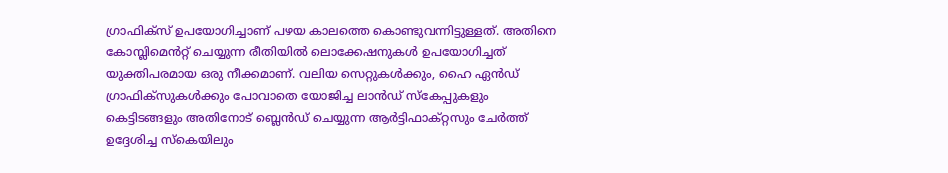ഗ്രാഫിക്സ് ഉപയോഗിച്ചാണ് പഴയ കാലത്തെ കൊണ്ടുവന്നിട്ടുള്ളത്. അതിനെ കോമ്പ്ലിമെൻറ്റ് ചെയ്യുന്ന രീതിയിൽ ലൊക്കേഷനുകൾ ഉപയോഗിച്ചത് യുക്തിപരമായ ഒരു നീക്കമാണ്. വലിയ സെറ്റുകൾക്കും, ഹൈ ഏൻഡ് ഗ്രാഫിക്സുകൾക്കും പോവാതെ യോജിച്ച ലാൻഡ് സ്‌കേപ്പുകളും കെട്ടിടങ്ങളും അതിനോട് ബ്ലെൻഡ് ചെയ്യുന്ന ആർട്ടിഫാക്റ്റസും ചേർത്ത് ഉദ്ദേശിച്ച സ്കെയിലും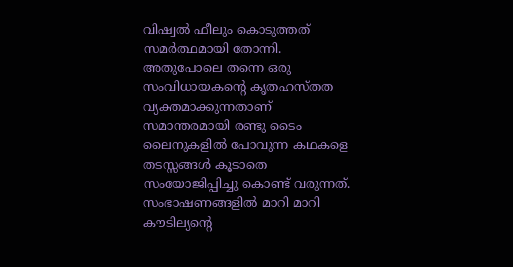വിഷ്വൽ ഫീലും കൊടുത്തത് സമർത്ഥമായി തോന്നി. അതുപോലെ തന്നെ ഒരു സംവിധായകന്റെ കൃതഹസ്തത വ്യക്തമാക്കുന്നതാണ് സമാന്തരമായി രണ്ടു ടൈം ലൈനുകളിൽ പോവുന്ന കഥകളെ തടസ്സങ്ങൾ കൂടാതെ സംയോജിപ്പിച്ചു കൊണ്ട് വരുന്നത്. സംഭാഷണങ്ങളിൽ മാറി മാറി കൗടില്യന്റെ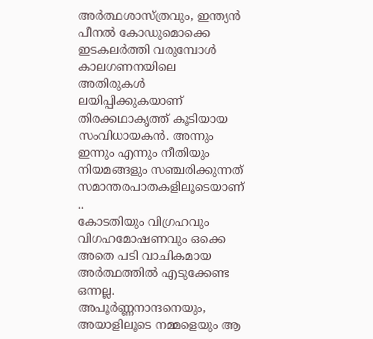അർത്ഥശാസ്ത്രവും, ഇന്ത്യൻ പീനൽ കോഡുമൊക്കെ ഇടകലർത്തി വരുമ്പോൾ കാലഗണനയിലെ അതിരുകൾ ലയിപ്പിക്കുകയാണ് തിരക്കഥാകൃത്ത് കൂടിയായ സംവിധായകൻ. അന്നും ഇന്നും എന്നും നീതിയും നിയമങ്ങളും സഞ്ചരിക്കുന്നത് സമാന്തരപാതകളിലൂടെയാണ് ..
കോടതിയും വിഗ്രഹവും വിഗഹമോഷണവും ഒക്കെ അതെ പടി വാചികമായ അർത്ഥത്തിൽ എടുക്കേണ്ട ഒന്നല്ല. അപൂർണ്ണനാന്ദനെയും, അയാളിലൂടെ നമ്മളെയും ആ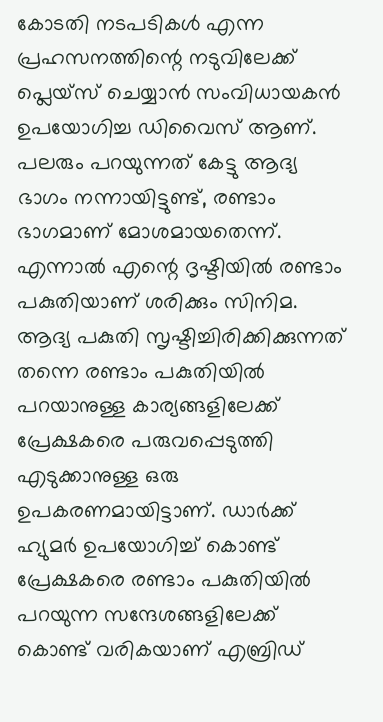കോടതി നടപടികൾ എന്ന പ്രഹസനത്തിന്റെ നടുവിലേക്ക് പ്ലെയ്സ് ചെയ്യാൻ സംവിധായകൻ ഉപയോഗിച്ച ഡിവൈസ് ആണ്. പലരും പറയുന്നത് കേട്ടു ആദ്യ ഭാഗം നന്നായിട്ടുണ്ട്, രണ്ടാം ഭാഗമാണ് മോശമായതെന്ന്. എന്നാൽ എന്റെ ദൃഷ്ടിയിൽ രണ്ടാം പകുതിയാണ് ശരിക്കും സിനിമ. ആദ്യ പകുതി സൃഷ്ടിച്ചിരിക്കിക്കുന്നത് തന്നെ രണ്ടാം പകുതിയിൽ പറയാനുള്ള കാര്യങ്ങളിലേക്ക് പ്രേക്ഷകരെ പരുവപ്പെടുത്തി എടുക്കാനുള്ള ഒരു ഉപകരണമായിട്ടാണ്. ഡാർക്ക് ഹ്യുമർ ഉപയോഗിച്ച് കൊണ്ട് പ്രേക്ഷകരെ രണ്ടാം പകുതിയിൽ പറയുന്ന സന്ദേശങ്ങളിലേക്ക് കൊണ്ട് വരികയാണ് എബ്രിഡ്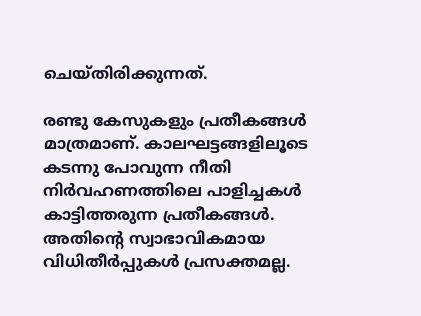ചെയ്തിരിക്കുന്നത്.

രണ്ടു കേസുകളും പ്രതീകങ്ങൾ മാത്രമാണ്. കാലഘട്ടങ്ങളിലൂടെ കടന്നു പോവുന്ന നീതി നിർവഹണത്തിലെ പാളിച്ചകൾ കാട്ടിത്തരുന്ന പ്രതീകങ്ങൾ. അതിന്റെ സ്വാഭാവികമായ വിധിതീർപ്പുകൾ പ്രസക്തമല്ല.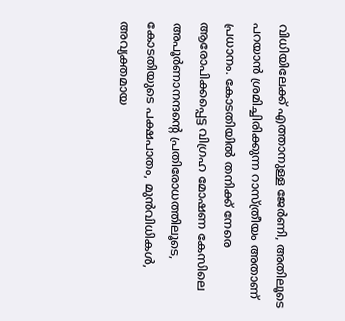വിധിയിലേക്ക് എത്താനുള്ള ജേർണി, അതിലൂടെ പറയാൻ ശ്രമിച്ചിരിക്കുന്ന റാസ്ത്രീയം അതാണ് പ്രധാനം. കോടതിയിൽ തനിക്ക് നേരെ ആരോപിക്കപ്പെട്ട വിഗ്രഹ മോഷണ കേസിലെ അപൂർണാനന്ദന്റെ പ്രതിരോധത്തിലൂടെ, കോടതിയുടെ പക്ഷപാതം, മുൻവിധികൾ, അവ്യക്തമായ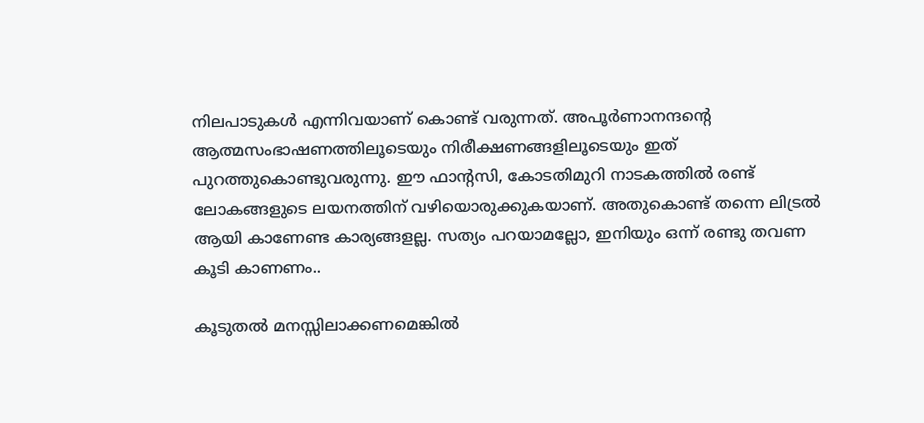നിലപാടുകൾ എന്നിവയാണ് കൊണ്ട് വരുന്നത്. അപൂർണാനന്ദന്റെ ആത്മസംഭാഷണത്തിലൂടെയും നിരീക്ഷണങ്ങളിലൂടെയും ഇത് പുറത്തുകൊണ്ടുവരുന്നു. ഈ ഫാന്റസി, കോടതിമുറി നാടകത്തിൽ രണ്ട് ലോകങ്ങളുടെ ലയനത്തിന് വഴിയൊരുക്കുകയാണ്. അതുകൊണ്ട് തന്നെ ലിട്രൽ ആയി കാണേണ്ട കാര്യങ്ങളല്ല. സത്യം പറയാമല്ലോ, ഇനിയും ഒന്ന് രണ്ടു തവണ കൂടി കാണണം..

കൂടുതൽ മനസ്സിലാക്കണമെങ്കിൽ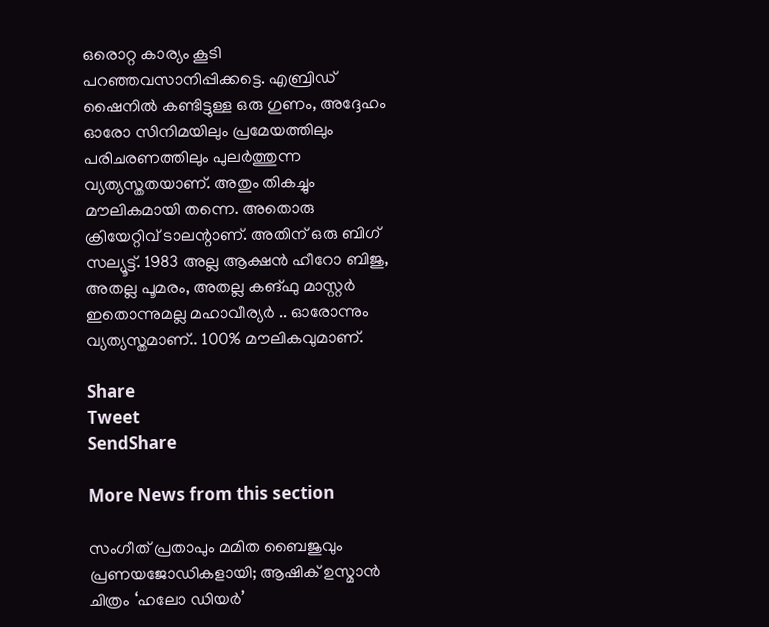ഒരൊറ്റ കാര്യം കൂടി പറഞ്ഞവസാനിപ്പിക്കട്ടെ. എബ്രിഡ് ഷൈനിൽ കണ്ടിട്ടുള്ള ഒരു ഗുണം, അദ്ദേഹം ഓരോ സിനിമയിലും പ്രമേയത്തിലും പരിചരണത്തിലും പുലർത്തുന്ന വ്യത്യസ്തതയാണ്. അതും തികച്ചും മൗലികമായി തന്നെ. അതൊരു ക്രിയേറ്റിവ് ടാലന്റാണ്. അതിന് ഒരു ബിഗ് സല്യൂട്ട്. 1983 അല്ല ആക്ഷൻ ഹീറോ ബിജു, അതല്ല പൂമരം, അതല്ല കങ്‌ഫു മാസ്റ്റർ ഇതൊന്നുമല്ല മഹാവീര്യർ .. ഓരോന്നും വ്യത്യസ്തമാണ്.. 100% മൗലികവുമാണ്.

Share
Tweet
SendShare

More News from this section

സംഗീത് പ്രതാപും മമിത ബൈജുവും പ്രണയജോഡികളായി; ആഷിക് ഉസ്മാൻ ചിത്രം ‘ഹലോ ഡിയർ’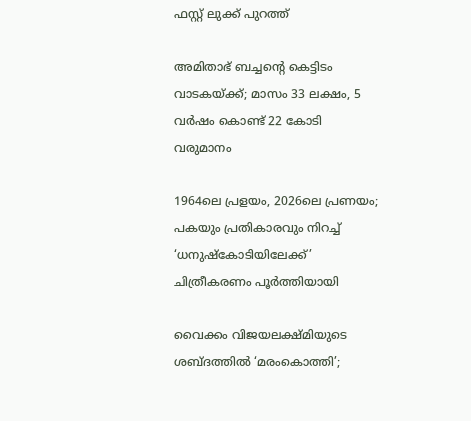ഫസ്റ്റ് ലുക്ക് പുറത്ത്

അമിതാഭ് ബച്ചന്റെ കെട്ടിടം വാടകയ്‌ക്ക്; മാസം 33 ലക്ഷം, 5 വർഷം കൊണ്ട് 22 കോടി വരുമാനം

1964ലെ പ്രളയം, 2026ലെ പ്രണയം; പകയും പ്രതികാരവും നിറച്ച് ‘ധനുഷ്കോടിയിലേക്ക്’ ചിത്രീകരണം പൂർത്തിയായി

വൈക്കം വിജയലക്ഷ്മിയുടെ ശബ്ദത്തിൽ ‘മരംകൊത്തി’;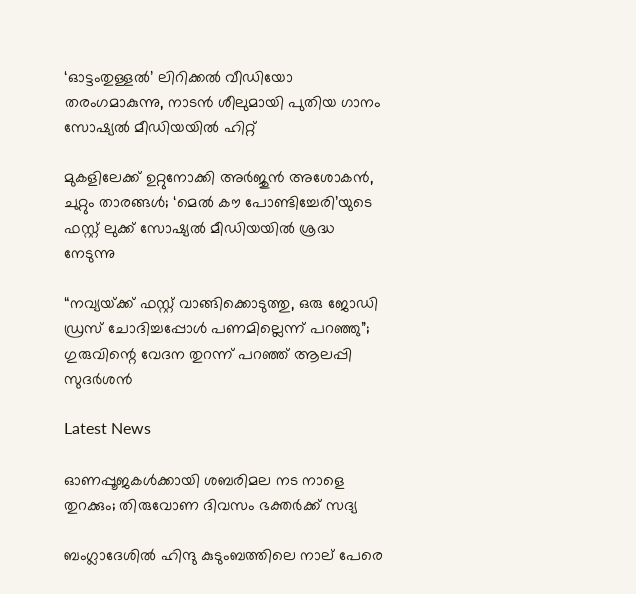‘ഓട്ടംതുള്ളൽ’ ലിറിക്കൽ വീഡിയോ തരംഗമാകുന്നു, നാടൻ ശീലുമായി പുതിയ ഗാനം സോഷ്യൽ മീഡിയയിൽ ഹിറ്റ്

മുകളിലേക്ക് ഉറ്റുനോക്കി അർജുൻ അശോകൻ, ചുറ്റും താരങ്ങൾ; ‘മെൽ കൗ പോണ്ടിച്ചേരി’യുടെ ഫസ്റ്റ് ലുക്ക് സോഷ്യൽ മീഡിയയിൽ ശ്രദ്ധ നേടുന്നു

“നവ്യയ്‌ക്ക് ഫസ്റ്റ് വാങ്ങിക്കൊടുത്തു, ഒരു ജോഡി ഡ്രസ് ചോദിച്ചപ്പോൾ പണമില്ലെന്ന് പറഞ്ഞു”; ഗുരുവിന്റെ വേദന തുറന്ന് പറഞ്ഞ് ആലപ്പി സുദർശൻ

Latest News

ഓണപ്പൂജകള്‍ക്കായി ശബരിമല നട നാളെ തുറക്കും; തിരുവോണ ദിവസം ഭക്തര്‍ക്ക് സദ്യ

ബംഗ്ലാദേശില്‍ ഹിന്ദു കുടുംബത്തിലെ നാല് പേരെ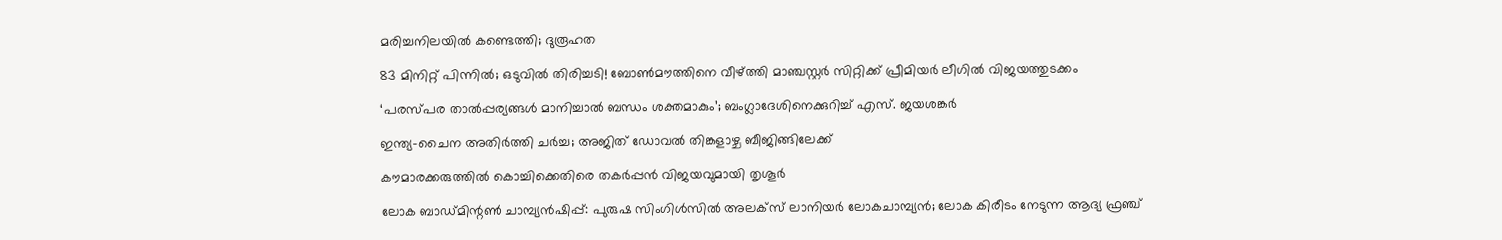മരിച്ചനിലയില്‍ കണ്ടെത്തി; ദുരൂഹത

83 മിനിറ്റ് പിന്നില്‍; ഒടുവില്‍ തിരിച്ചടി! ബോണ്‍മൗത്തിനെ വീഴ്‌ത്തി മാഞ്ചസ്റ്റര്‍ സിറ്റിക്ക് പ്രീമിയര്‍ ലീഗില്‍ വിജയത്തുടക്കം

‘പരസ്പര താല്‍പ്പര്യങ്ങള്‍ മാനിച്ചാല്‍ ബന്ധം ശക്തമാകും’; ബംഗ്ലാദേശിനെക്കുറിച്ച് എസ്. ജയശങ്കര്‍

ഇന്ത്യ-ചൈന അതിര്‍ത്തി ചര്‍ച്ച; അജിത് ഡോവല്‍ തിങ്കളാഴ്ച ബീജിങ്ങിലേക്ക്

കൗമാരക്കരുത്തില്‍ കൊച്ചിക്കെതിരെ തകര്‍പ്പന്‍ വിജയവുമായി തൃശൂര്‍

ലോക ബാഡ്മിന്റണ്‍ ചാമ്പ്യന്‍ഷിപ്പ്: പുരുഷ സിംഗിള്‍സില്‍ അലക്‌സ് ലാനിയര്‍ ലോകചാമ്പ്യന്‍; ലോക കിരീടം നേടുന്ന ആദ്യ ഫ്രഞ്ച്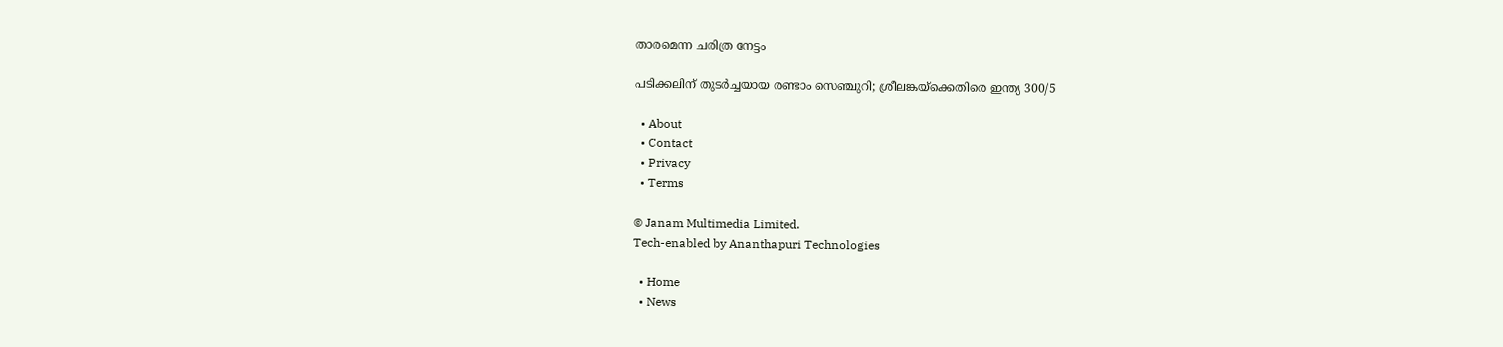താരമെന്ന ചരിത്ര നേട്ടം

പടിക്കലിന് തുടര്‍ച്ചയായ രണ്ടാം സെഞ്ചുറി; ശ്രീലങ്കയ്‌ക്കെതിരെ ഇന്ത്യ 300/5

  • About
  • Contact
  • Privacy
  • Terms

© Janam Multimedia Limited.
Tech-enabled by Ananthapuri Technologies

  • Home
  • News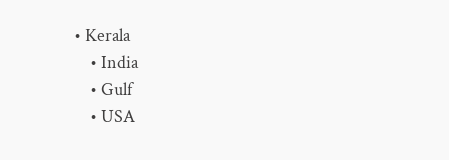• Kerala
    • India
    • Gulf
    • USA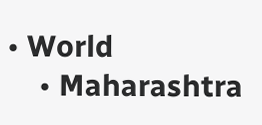• World
    • Maharashtra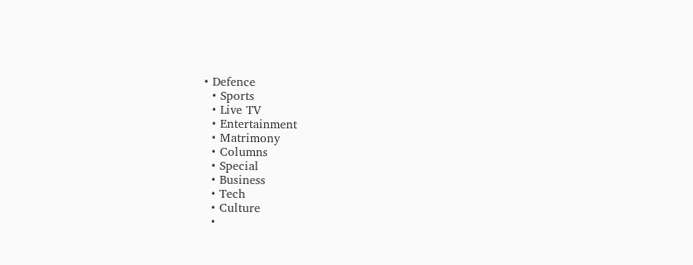• Defence
  • Sports
  • Live TV
  • Entertainment
  • Matrimony
  • Columns
  • Special
  • Business
  • Tech
  • Culture
  •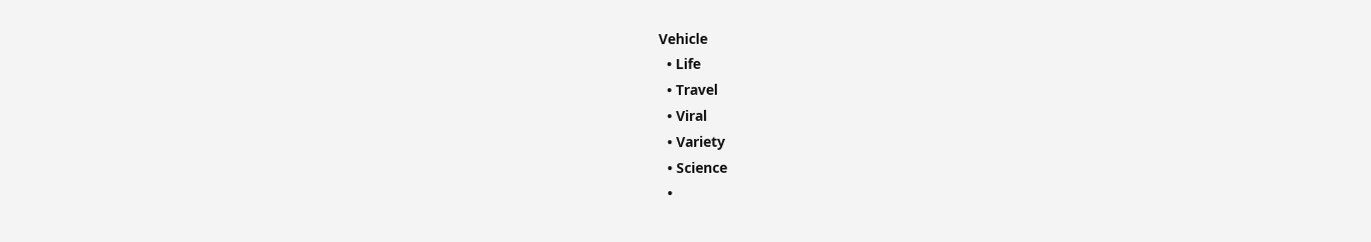Vehicle
  • Life
  • Travel
  • Viral
  • Variety
  • Science
  •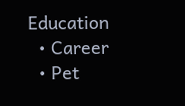Education
  • Career
  • Pet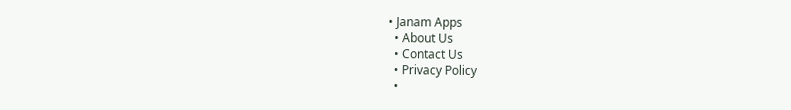• Janam Apps
  • About Us
  • Contact Us
  • Privacy Policy
  •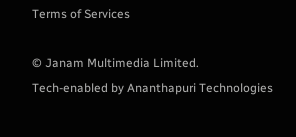Terms of Services

© Janam Multimedia Limited.
Tech-enabled by Ananthapuri Technologies